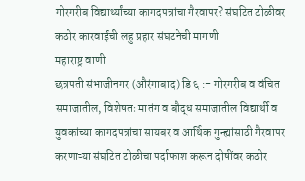गोरगरीब विद्यार्थ्यांच्या कागदपत्रांचा गैरवापर? संघटित टोळीवर कठोर कारवाईची लहु प्रहार संघटनेची मागणी
महाराष्ट्र वाणी
छत्रपती संभाजीनगर (औरंगाबाद) डि ६ :- गोरगरीब व वंचित समाजातील, विशेषतः मातंग व बौद्ध समाजातील विद्यार्थी व युवकांच्या कागदपत्रांचा सायबर व आर्थिक गुन्ह्यांसाठी गैरवापर करणाऱ्या संघटित टोळीचा पर्दाफाश करून दोषींवर कठोर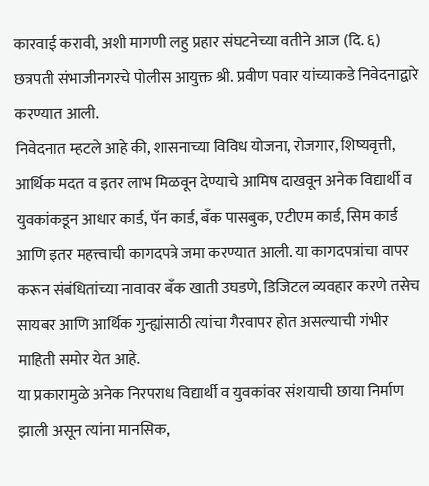कारवाई करावी, अशी मागणी लहु प्रहार संघटनेच्या वतीने आज (दि. ६) छत्रपती संभाजीनगरचे पोलीस आयुक्त श्री. प्रवीण पवार यांच्याकडे निवेदनाद्वारे करण्यात आली.
निवेदनात म्हटले आहे की, शासनाच्या विविध योजना, रोजगार, शिष्यवृत्ती, आर्थिक मदत व इतर लाभ मिळवून देण्याचे आमिष दाखवून अनेक विद्यार्थी व युवकांकडून आधार कार्ड, पॅन कार्ड, बँक पासबुक, एटीएम कार्ड, सिम कार्ड आणि इतर महत्त्वाची कागदपत्रे जमा करण्यात आली. या कागदपत्रांचा वापर करून संबंधितांच्या नावावर बँक खाती उघडणे, डिजिटल व्यवहार करणे तसेच सायबर आणि आर्थिक गुन्ह्यांसाठी त्यांचा गैरवापर होत असल्याची गंभीर माहिती समोर येत आहे.
या प्रकारामुळे अनेक निरपराध विद्यार्थी व युवकांवर संशयाची छाया निर्माण झाली असून त्यांना मानसिक,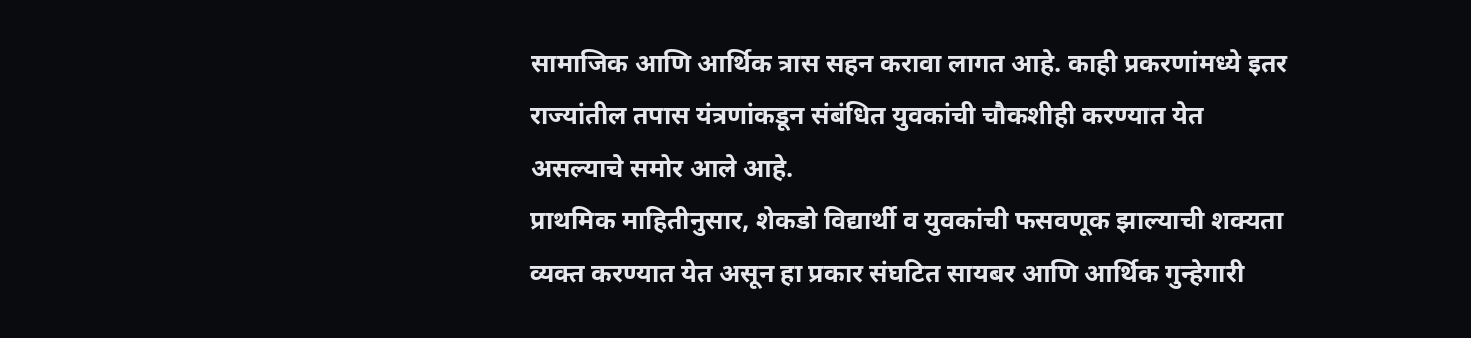सामाजिक आणि आर्थिक त्रास सहन करावा लागत आहे. काही प्रकरणांमध्ये इतर राज्यांतील तपास यंत्रणांकडून संबंधित युवकांची चौकशीही करण्यात येत असल्याचे समोर आले आहे.
प्राथमिक माहितीनुसार, शेकडो विद्यार्थी व युवकांची फसवणूक झाल्याची शक्यता व्यक्त करण्यात येत असून हा प्रकार संघटित सायबर आणि आर्थिक गुन्हेगारी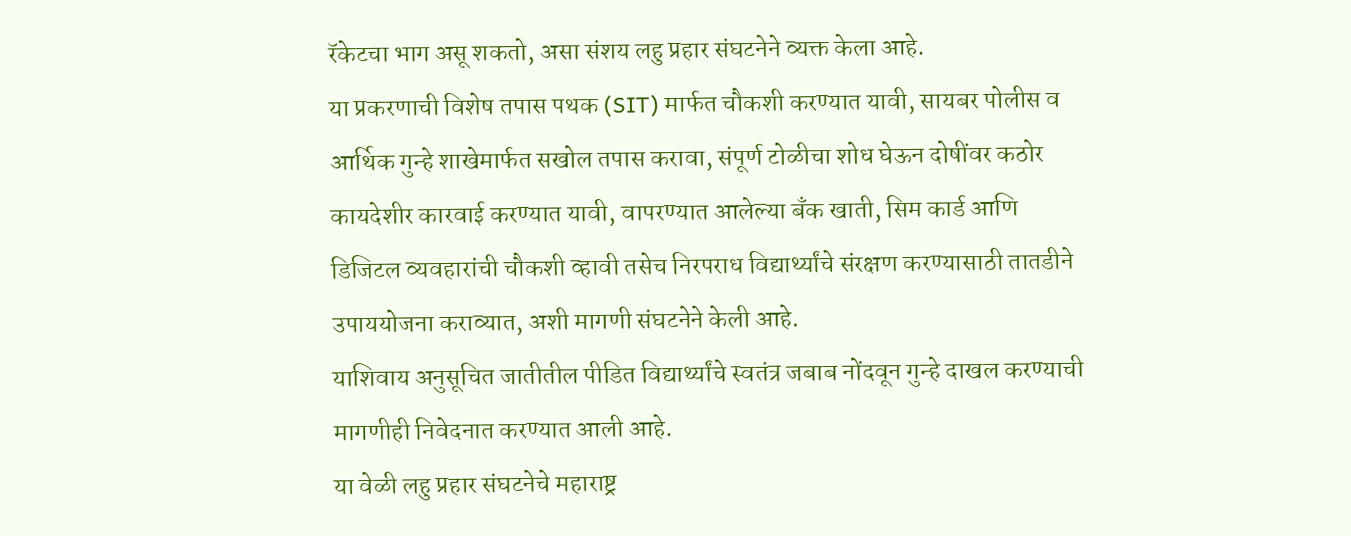रॅकेटचा भाग असू शकतो, असा संशय लहु प्रहार संघटनेने व्यक्त केला आहे.
या प्रकरणाची विशेष तपास पथक (SIT) मार्फत चौकशी करण्यात यावी, सायबर पोलीस व आर्थिक गुन्हे शाखेमार्फत सखोल तपास करावा, संपूर्ण टोळीचा शोध घेऊन दोषींवर कठोर कायदेशीर कारवाई करण्यात यावी, वापरण्यात आलेल्या बँक खाती, सिम कार्ड आणि डिजिटल व्यवहारांची चौकशी व्हावी तसेच निरपराध विद्यार्थ्यांचे संरक्षण करण्यासाठी तातडीने उपाययोजना कराव्यात, अशी मागणी संघटनेने केली आहे.
याशिवाय अनुसूचित जातीतील पीडित विद्यार्थ्यांचे स्वतंत्र जबाब नोंदवून गुन्हे दाखल करण्याची मागणीही निवेदनात करण्यात आली आहे.
या वेळी लहु प्रहार संघटनेचे महाराष्ट्र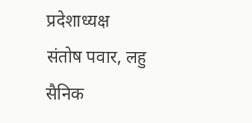प्रदेशाध्यक्ष संतोष पवार, लहु सैनिक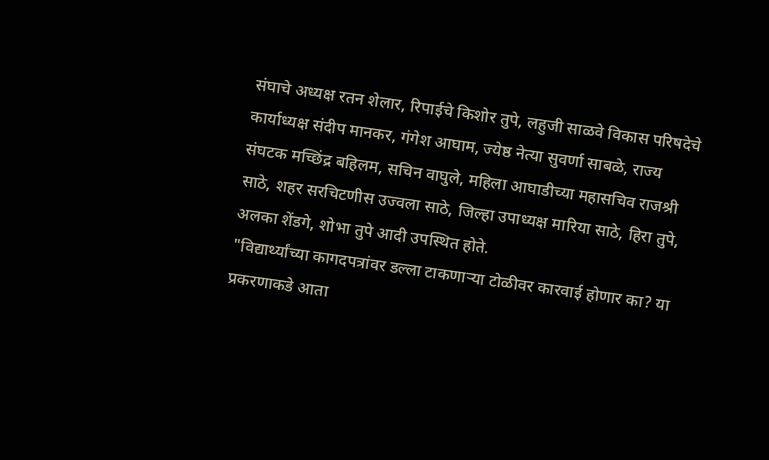संघाचे अध्यक्ष रतन शेलार, रिपाईचे किशोर तुपे, लहुजी साळवे विकास परिषदेचे कार्याध्यक्ष संदीप मानकर, गंगेश आघाम, ज्येष्ठ नेत्या सुवर्णा साबळे, राज्य संघटक मच्छिंद्र बहिलम, सचिन वाघुले, महिला आघाडीच्या महासचिव राजश्री साठे, शहर सरचिटणीस उज्वला साठे, जिल्हा उपाध्यक्ष मारिया साठे, हिरा तुपे, अलका शेंडगे, शोभा तुपे आदी उपस्थित होते.
"विद्यार्थ्यांच्या कागदपत्रांवर डल्ला टाकणाऱ्या टोळीवर कारवाई होणार का? या प्रकरणाकडे आता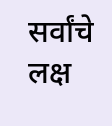सर्वांचे लक्ष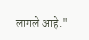लागले आहे."